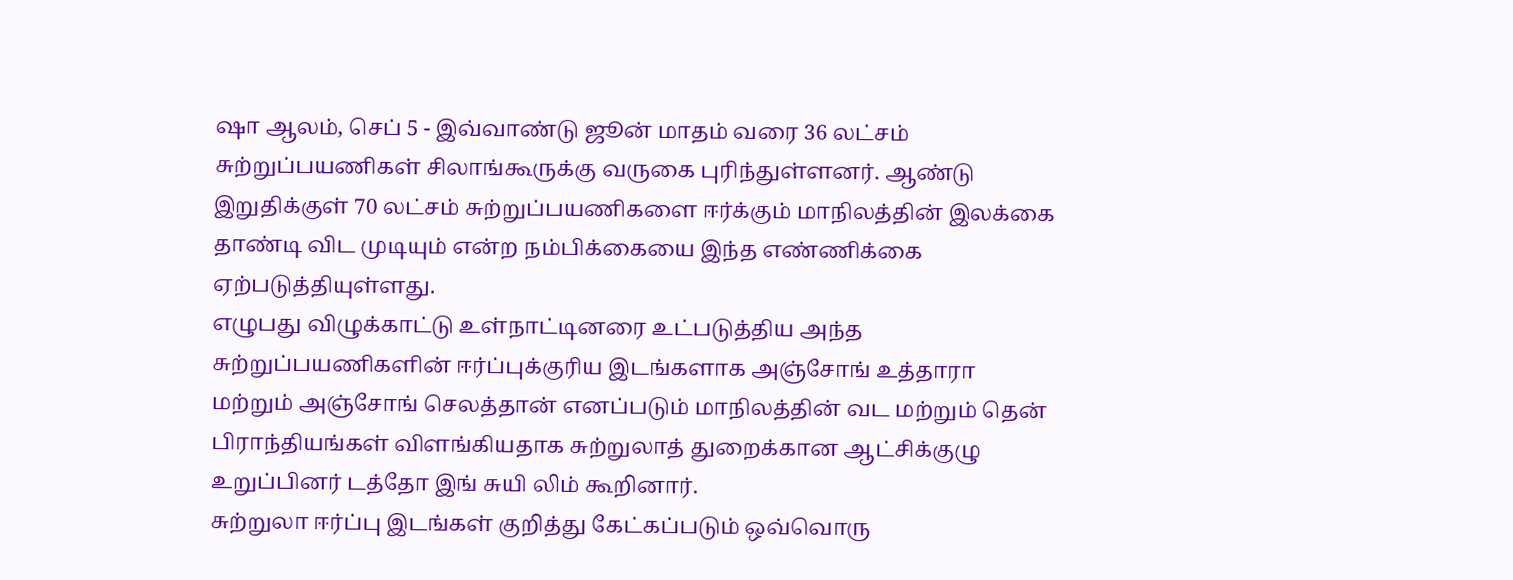ஷா ஆலம், செப் 5 - இவ்வாண்டு ஜூன் மாதம் வரை 36 லட்சம்
சுற்றுப்பயணிகள் சிலாங்கூருக்கு வருகை புரிந்துள்ளனர். ஆண்டு
இறுதிக்குள் 70 லட்சம் சுற்றுப்பயணிகளை ஈர்க்கும் மாநிலத்தின் இலக்கை
தாண்டி விட முடியும் என்ற நம்பிக்கையை இந்த எண்ணிக்கை
ஏற்படுத்தியுள்ளது.
எழுபது விழுக்காட்டு உள்நாட்டினரை உட்படுத்திய அந்த
சுற்றுப்பயணிகளின் ஈர்ப்புக்குரிய இடங்களாக அஞ்சோங் உத்தாரா
மற்றும் அஞ்சோங் செலத்தான் எனப்படும் மாநிலத்தின் வட மற்றும் தென்
பிராந்தியங்கள் விளங்கியதாக சுற்றுலாத் துறைக்கான ஆட்சிக்குழு
உறுப்பினர் டத்தோ இங் சுயி லிம் கூறினார்.
சுற்றுலா ஈர்ப்பு இடங்கள் குறித்து கேட்கப்படும் ஒவ்வொரு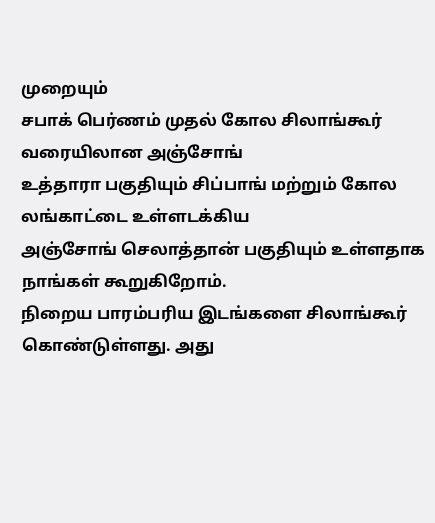முறையும்
சபாக் பெர்ணம் முதல் கோல சிலாங்கூர் வரையிலான அஞ்சோங்
உத்தாரா பகுதியும் சிப்பாங் மற்றும் கோல லங்காட்டை உள்ளடக்கிய
அஞ்சோங் செலாத்தான் பகுதியும் உள்ளதாக நாங்கள் கூறுகிறோம்.
நிறைய பாரம்பரிய இடங்களை சிலாங்கூர் கொண்டுள்ளது. அது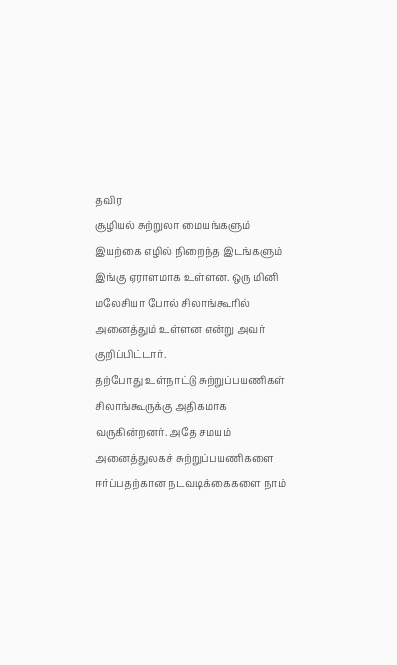தவிர
சூழியல் சுற்றுலா மையங்களும் இயற்கை எழில் நிறைந்த இடங்களும்
இங்கு ஏராளமாக உள்ளன. ஒரு மினி மலேசியா போல் சிலாங்கூரில்
அனைத்தும் உள்ளன என்று அவர் குறிப்பிட்டார்.
தற்போது உள்நாட்டு சுற்றுப்பயணிகள் சிலாங்கூருக்கு அதிகமாக
வருகின்றனர். அதே சமயம் அனைத்துலகச் சுற்றுப்பயணிகளை
ஈர்ப்பதற்கான நடவடிக்கைகளை நாம்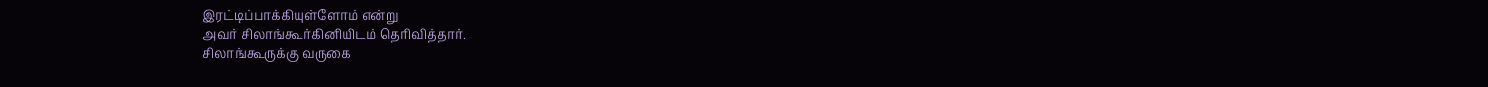இரட்டிப்பாக்கியுள்ளோம் என்று
அவர் சிலாங்கூர்கினியிடம் தெரிவித்தார்.
சிலாங்கூருக்கு வருகை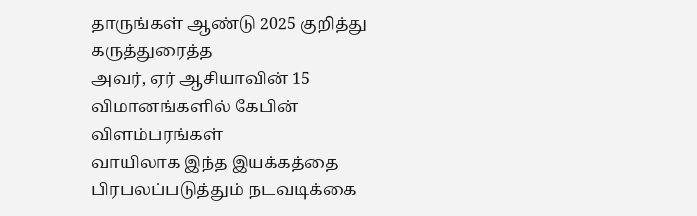தாருங்கள் ஆண்டு 2025 குறித்து கருத்துரைத்த
அவர், ஏர் ஆசியாவின் 15 விமானங்களில் கேபின் விளம்பரங்கள்
வாயிலாக இந்த இயக்கத்தை பிரபலப்படுத்தும் நடவடிக்கை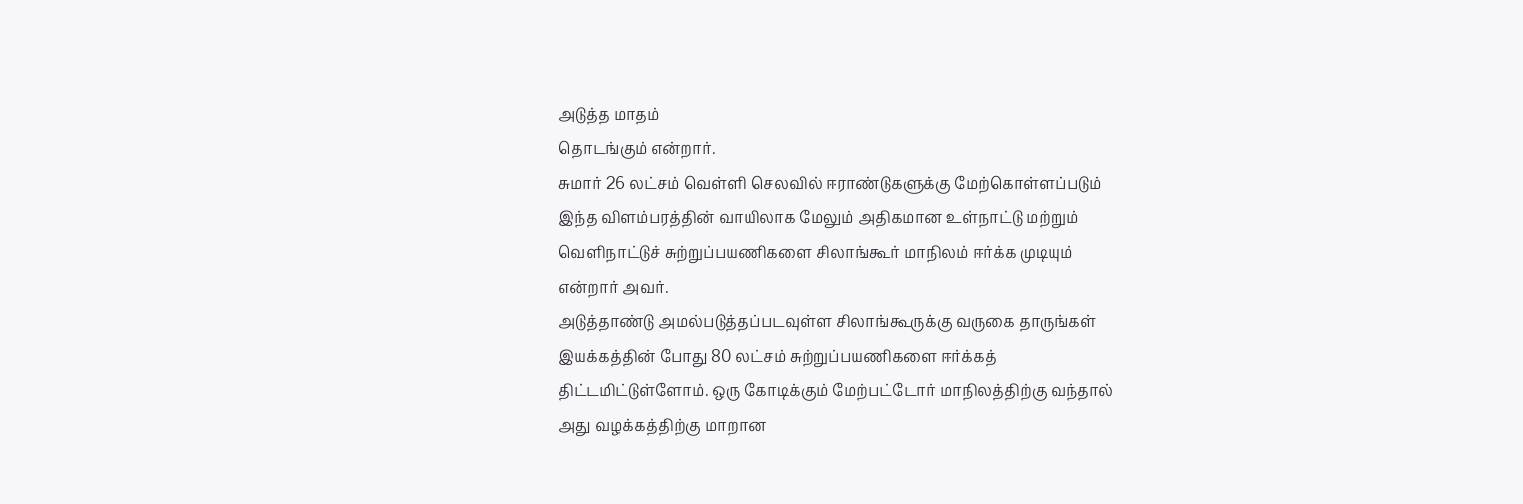அடுத்த மாதம்
தொடங்கும் என்றார்.
சுமார் 26 லட்சம் வெள்ளி செலவில் ஈராண்டுகளுக்கு மேற்கொள்ளப்படும்
இந்த விளம்பரத்தின் வாயிலாக மேலும் அதிகமான உள்நாட்டு மற்றும்
வெளிநாட்டுச் சுற்றுப்பயணிகளை சிலாங்கூர் மாநிலம் ஈர்க்க முடியும்
என்றார் அவர்.
அடுத்தாண்டு அமல்படுத்தப்படவுள்ள சிலாங்கூருக்கு வருகை தாருங்கள்
இயக்கத்தின் போது 80 லட்சம் சுற்றுப்பயணிகளை ஈர்க்கத்
திட்டமிட்டுள்ளோம். ஒரு கோடிக்கும் மேற்பட்டோர் மாநிலத்திற்கு வந்தால்
அது வழக்கத்திற்கு மாறான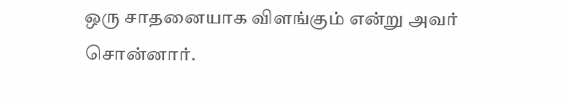ஒரு சாதனையாக விளங்கும் என்று அவர்
சொன்னார்.